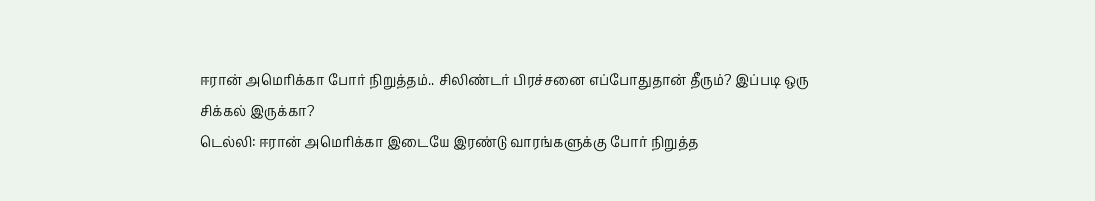ஈரான் அமெரிக்கா போர் நிறுத்தம்.. சிலிண்டர் பிரச்சனை எப்போதுதான் தீரும்? இப்படி ஒரு சிக்கல் இருக்கா?
டெல்லி: ஈரான் அமெரிக்கா இடையே இரண்டு வாரங்களுக்கு போர் நிறுத்த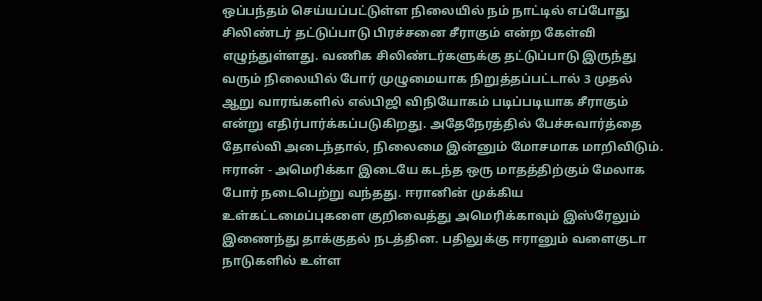ஒப்பந்தம் செய்யப்பட்டுள்ள நிலையில் நம் நாட்டில் எப்போது சிலிண்டர் தட்டுப்பாடு பிரச்சனை சீராகும் என்ற கேள்வி எழுந்துள்ளது. வணிக சிலிண்டர்களுக்கு தட்டுப்பாடு இருந்து வரும் நிலையில் போர் முழுமையாக நிறுத்தப்பட்டால் 3 முதல் ஆறு வாரங்களில் எல்பிஜி விநியோகம் படிப்படியாக சீராகும் என்று எதிர்பார்க்கப்படுகிறது. அதேநேரத்தில் பேச்சுவார்த்தை தோல்வி அடைந்தால், நிலைமை இன்னும் மோசமாக மாறிவிடும்.
ஈரான் - அமெரிக்கா இடையே கடந்த ஒரு மாதத்திற்கும் மேலாக போர் நடைபெற்று வந்தது. ஈரானின் முக்கிய உள்கட்டமைப்புகளை குறிவைத்து அமெரிக்காவும் இஸ்ரேலும் இணைந்து தாக்குதல் நடத்தின. பதிலுக்கு ஈரானும் வளைகுடா நாடுகளில் உள்ள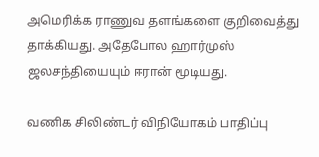அமெரிக்க ராணுவ தளங்களை குறிவைத்து தாக்கியது. அதேபோல ஹார்முஸ் ஜலசந்தியையும் ஈரான் மூடியது.

வணிக சிலிண்டர் விநியோகம் பாதிப்பு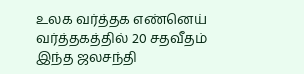உலக வர்த்தக எண்னெய் வர்த்தகத்தில் 20 சதவீதம் இந்த ஜலசந்தி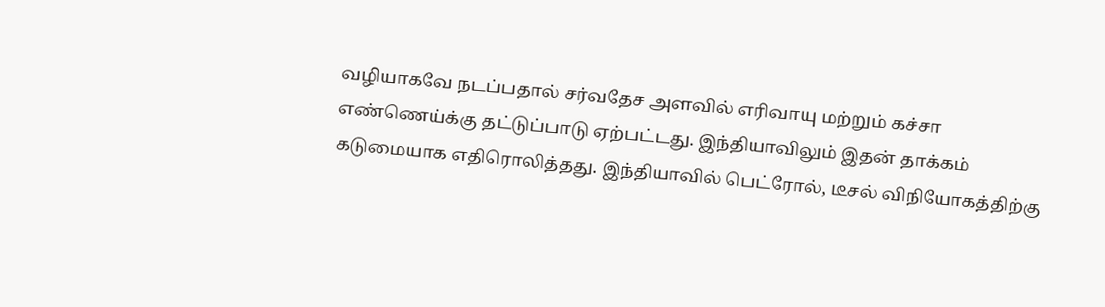வழியாகவே நடப்பதால் சர்வதேச அளவில் எரிவாயு மற்றும் கச்சா எண்ணெய்க்கு தட்டுப்பாடு ஏற்பட்டது. இந்தியாவிலும் இதன் தாக்கம் கடுமையாக எதிரொலித்தது. இந்தியாவில் பெட்ரோல், டீசல் விநியோகத்திற்கு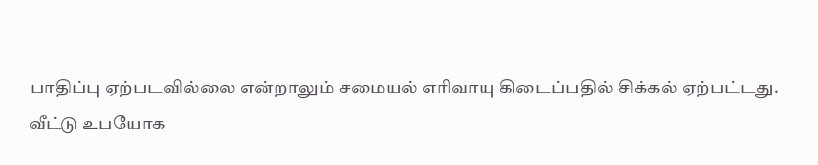பாதிப்பு ஏற்படவில்லை என்றாலும் சமையல் எரிவாயு கிடைப்பதில் சிக்கல் ஏற்பட்டது.
வீட்டு உபயோக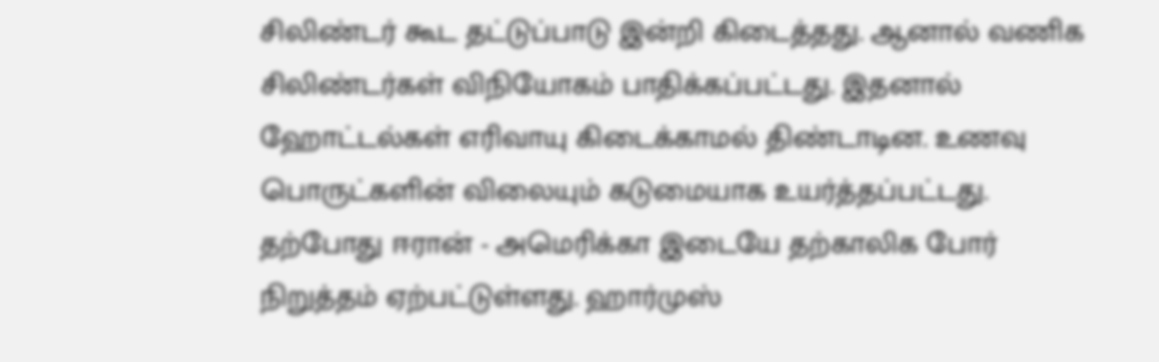சிலிண்டர் கூட தட்டுப்பாடு இன்றி கிடைத்தது. ஆனால் வணிக சிலிண்டர்கள் விநியோகம் பாதிக்கப்பட்டது. இதனால் ஹோட்டல்கள் எரிவாயு கிடைக்காமல் திண்டாடின. உணவு பொருட்களின் விலையும் கடுமையாக உயர்த்தப்பட்டது. தற்போது ஈரான் - அமெரிக்கா இடையே தற்காலிக போர் நிறுத்தம் ஏற்பட்டுள்ளது. ஹார்முஸ்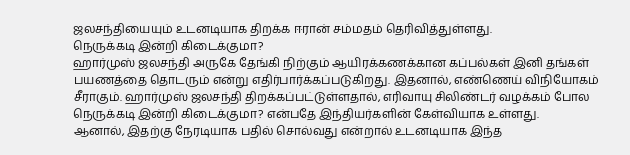ஜலசந்தியையும் உடனடியாக திறக்க ஈரான் சம்மதம் தெரிவித்துள்ளது.
நெருக்கடி இன்றி கிடைக்குமா?
ஹார்முஸ் ஜலசந்தி அருகே தேங்கி நிற்கும் ஆயிரக்கணக்கான கப்பல்கள் இனி தங்கள் பயணத்தை தொடரும் என்று எதிர்பார்க்கப்படுகிறது. இதனால், எண்ணெய் விநியோகம் சீராகும். ஹார்முஸ் ஜலசந்தி திறக்கப்பட்டுள்ளதால், எரிவாயு சிலிண்டர் வழக்கம் போல நெருக்கடி இன்றி கிடைக்குமா? என்பதே இந்தியர்களின் கேள்வியாக உள்ளது.
ஆனால், இதற்கு நேரடியாக பதில் சொல்வது என்றால் உடனடியாக இந்த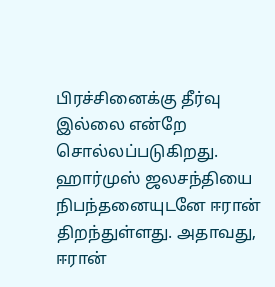பிரச்சினைக்கு தீர்வு இல்லை என்றே சொல்லப்படுகிறது. ஹார்முஸ் ஜலசந்தியை நிபந்தனையுடனே ஈரான் திறந்துள்ளது. அதாவது, ஈரான்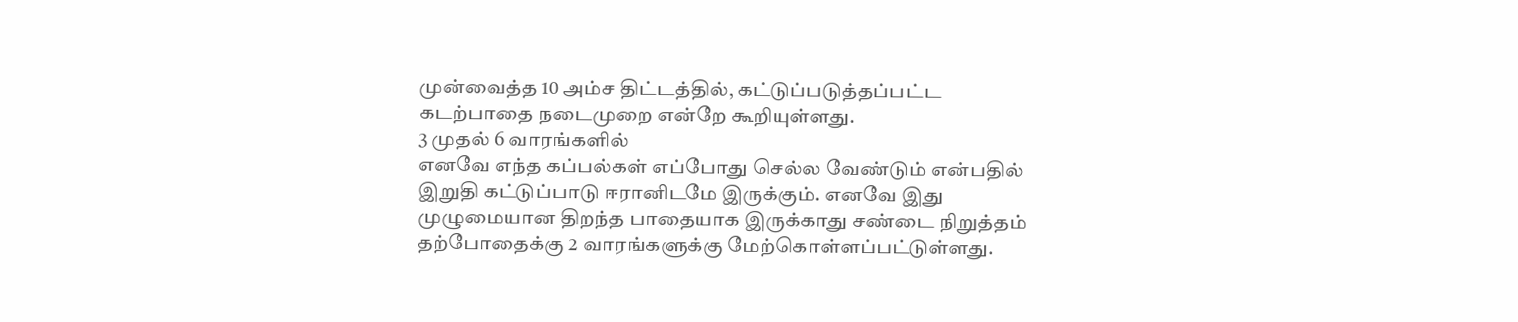முன்வைத்த 10 அம்ச திட்டத்தில், கட்டுப்படுத்தப்பட்ட கடற்பாதை நடைமுறை என்றே கூறியுள்ளது.
3 முதல் 6 வாரங்களில்
எனவே எந்த கப்பல்கள் எப்போது செல்ல வேண்டும் என்பதில் இறுதி கட்டுப்பாடு ஈரானிடமே இருக்கும். எனவே இது முழுமையான திறந்த பாதையாக இருக்காது சண்டை நிறுத்தம் தற்போதைக்கு 2 வாரங்களுக்கு மேற்கொள்ளப்பட்டுள்ளது.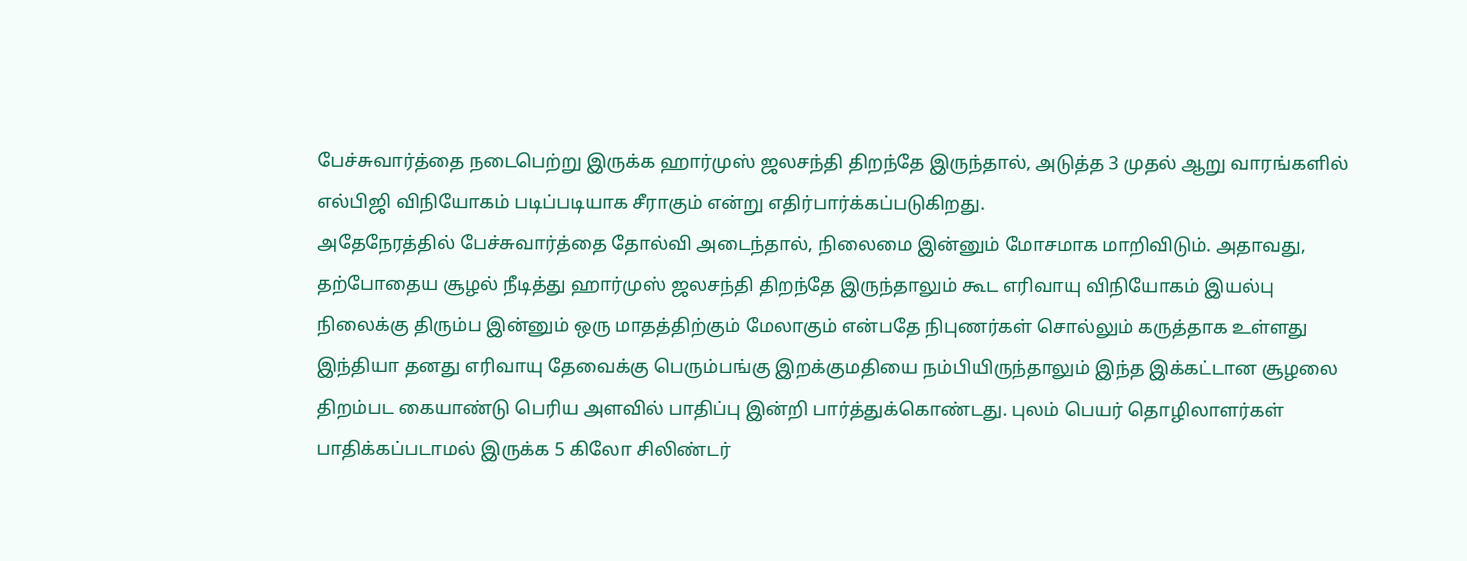பேச்சுவார்த்தை நடைபெற்று இருக்க ஹார்முஸ் ஜலசந்தி திறந்தே இருந்தால், அடுத்த 3 முதல் ஆறு வாரங்களில் எல்பிஜி விநியோகம் படிப்படியாக சீராகும் என்று எதிர்பார்க்கப்படுகிறது.
அதேநேரத்தில் பேச்சுவார்த்தை தோல்வி அடைந்தால், நிலைமை இன்னும் மோசமாக மாறிவிடும். அதாவது, தற்போதைய சூழல் நீடித்து ஹார்முஸ் ஜலசந்தி திறந்தே இருந்தாலும் கூட எரிவாயு விநியோகம் இயல்பு நிலைக்கு திரும்ப இன்னும் ஒரு மாதத்திற்கும் மேலாகும் என்பதே நிபுணர்கள் சொல்லும் கருத்தாக உள்ளது
இந்தியா தனது எரிவாயு தேவைக்கு பெரும்பங்கு இறக்குமதியை நம்பியிருந்தாலும் இந்த இக்கட்டான சூழலை திறம்பட கையாண்டு பெரிய அளவில் பாதிப்பு இன்றி பார்த்துக்கொண்டது. புலம் பெயர் தொழிலாளர்கள் பாதிக்கப்படாமல் இருக்க 5 கிலோ சிலிண்டர்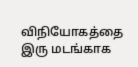விநியோகத்தை இரு மடங்காக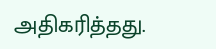அதிகரித்தது.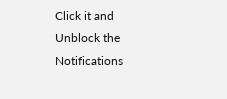Click it and Unblock the Notifications